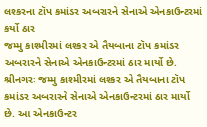લશ્કરના ટૉપ કમાંડર અબરારને સેનાએ એનકાઉન્ટરમાં કર્યો ઠાર
જમ્મુ કાશ્મીરમાં લશ્કર એ તૈયબાના ટૉપ કમાંડર અબરારને સેનાએ એનકાઉન્ટરમાં ઠાર માર્યો છે.
શ્રીનગરઃ જમ્મુ કાશ્મીરમાં લશ્કર એ તૈયબાના ટૉપ કમાંડર અબરારને સેનાએ એનકાઉન્ટરમાં ઠાર માર્યો છે. આ એનકાઉન્ટર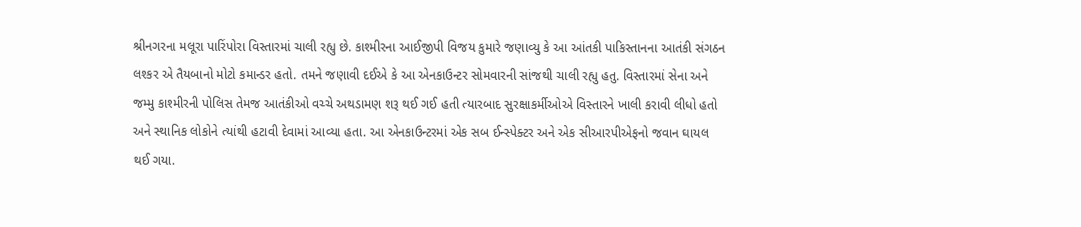શ્રીનગરના મલૂરા પારિંપોરા વિસ્તારમાં ચાલી રહ્યુ છે. કાશ્મીરના આઈજીપી વિજય કુમારે જણાવ્યુ કે આ આંતકી પાકિસ્તાનના આતંકી સંગઠન લશ્કર એ તૈયબાનો મોટો કમાન્ડર હતો. તમને જણાવી દઈએ કે આ એનકાઉન્ટર સોમવારની સાંજથી ચાલી રહ્યુ હતુ. વિસ્તારમાં સેના અને જમ્મુ કાશ્મીરની પોલિસ તેમજ આતંકીઓ વચ્ચે અથડામણ શરૂ થઈ ગઈ હતી ત્યારબાદ સુરક્ષાકર્મીઓએ વિસ્તારને ખાલી કરાવી લીધો હતો અને સ્થાનિક લોકોને ત્યાંથી હટાવી દેવામાં આવ્યા હતા. આ એનકાઉન્ટરમાં એક સબ ઈન્સ્પેક્ટર અને એક સીઆરપીએફનો જવાન ઘાયલ થઈ ગયા.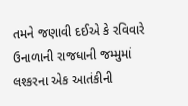તમને જણાવી દઈએ કે રવિવારે ઉનાળાની રાજધાની જમ્મુમાં લશ્કરના એક આતંકીની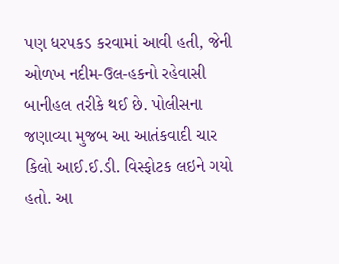પણ ધરપકડ કરવામાં આવી હતી, જેની ઓળખ નદીમ-ઉલ-હકનો રહેવાસી બાનીહલ તરીકે થઈ છે. પોલીસના જણાવ્યા મુજબ આ આતંકવાદી ચાર કિલો આઈ.ઈ.ડી. વિસ્ફોટક લઇને ગયો હતો. આ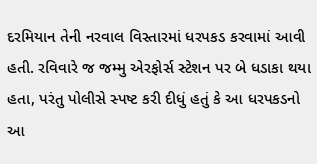દરમિયાન તેની નરવાલ વિસ્તારમાં ધરપકડ કરવામાં આવી હતી. રવિવારે જ જમ્મુ એરફોર્સ સ્ટેશન પર બે ધડાકા થયા હતા, પરંતુ પોલીસે સ્પષ્ટ કરી દીધું હતું કે આ ધરપકડનો આ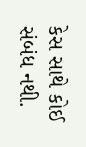કેસ સાથે કોઈ સંબંધ નથી.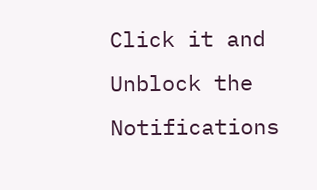Click it and Unblock the Notifications